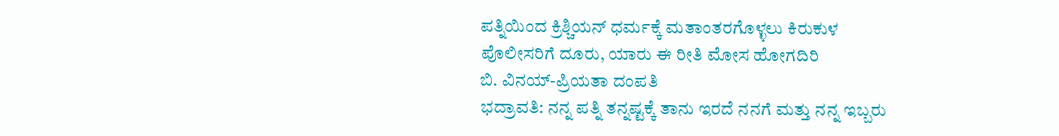ಪತ್ನಿಯಿಂದ ಕ್ರಿಶ್ಚಿಯನ್ ಧರ್ಮಕ್ಕೆ ಮತಾಂತರಗೊಳ್ಳಲು ಕಿರುಕುಳ
ಪೊಲೀಸರಿಗೆ ದೂರು, ಯಾರು ಈ ರೀತಿ ಮೋಸ ಹೋಗದಿರಿ
ಬಿ. ವಿನಯ್-ಪ್ರಿಯತಾ ದಂಪತಿ
ಭದ್ರಾವತಿ: ನನ್ನ ಪತ್ನಿ ತನ್ನಷ್ಟಕ್ಕೆ ತಾನು ಇರದೆ ನನಗೆ ಮತ್ತು ನನ್ನ ಇಬ್ಬರು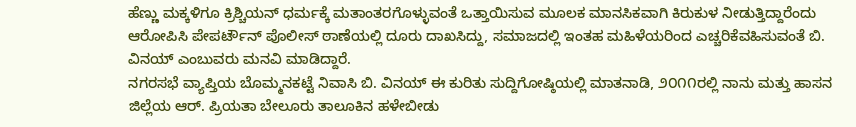ಹೆಣ್ಣು ಮಕ್ಕಳಿಗೂ ಕ್ರಿಶ್ಚಿಯನ್ ಧರ್ಮಕ್ಕೆ ಮತಾಂತರಗೊಳ್ಳುವಂತೆ ಒತ್ತಾಯಿಸುವ ಮೂಲಕ ಮಾನಸಿಕವಾಗಿ ಕಿರುಕುಳ ನೀಡುತ್ತಿದ್ದಾರೆಂದು ಆರೋಪಿಸಿ ಪೇಪರ್ಟೌನ್ ಪೊಲೀಸ್ ಠಾಣೆಯಲ್ಲಿ ದೂರು ದಾಖಸಿದ್ದು, ಸಮಾಜದಲ್ಲಿ ಇಂತಹ ಮಹಿಳೆಯರಿಂದ ಎಚ್ಚರಿಕೆವಹಿಸುವಂತೆ ಬಿ. ವಿನಯ್ ಎಂಬುವರು ಮನವಿ ಮಾಡಿದ್ದಾರೆ.
ನಗರಸಭೆ ವ್ಯಾಪ್ತಿಯ ಬೊಮ್ಮನಕಟ್ಟೆ ನಿವಾಸಿ ಬಿ. ವಿನಯ್ ಈ ಕುರಿತು ಸುದ್ದಿಗೋಷ್ಠಿಯಲ್ಲಿ ಮಾತನಾಡಿ, ೨೦೧೧ರಲ್ಲಿ ನಾನು ಮತ್ತು ಹಾಸನ ಜಿಲ್ಲೆಯ ಆರ್. ಪ್ರಿಯತಾ ಬೇಲೂರು ತಾಲೂಕಿನ ಹಳೇಬೀಡು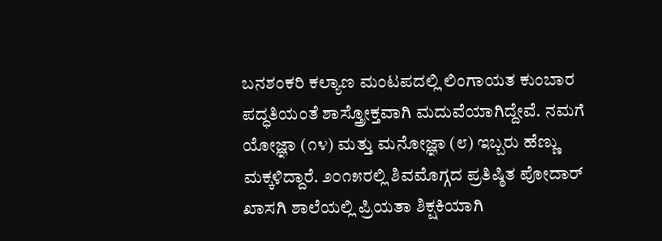ಬನಶಂಕರಿ ಕಲ್ಯಾಣ ಮಂಟಪದಲ್ಲಿ ಲಿಂಗಾಯತ ಕುಂಬಾರ ಪದ್ಧತಿಯಂತೆ ಶಾಸ್ತ್ರೋಕ್ತವಾಗಿ ಮದುವೆಯಾಗಿದ್ದೇವೆ. ನಮಗೆ ಯೋಜ್ಞಾ (೧೪) ಮತ್ತು ಮನೋಜ್ಞಾ (೮) ಇಬ್ಬರು ಹೆಣ್ಣು ಮಕ್ಕಳಿದ್ದಾರೆ. ೨೦೧೫ರಲ್ಲಿ ಶಿವಮೊಗ್ಗದ ಪ್ರತಿಷ್ಠಿತ ಪೋದಾರ್ ಖಾಸಗಿ ಶಾಲೆಯಲ್ಲಿ ಪ್ರಿಯತಾ ಶಿಕ್ಷಕಿಯಾಗಿ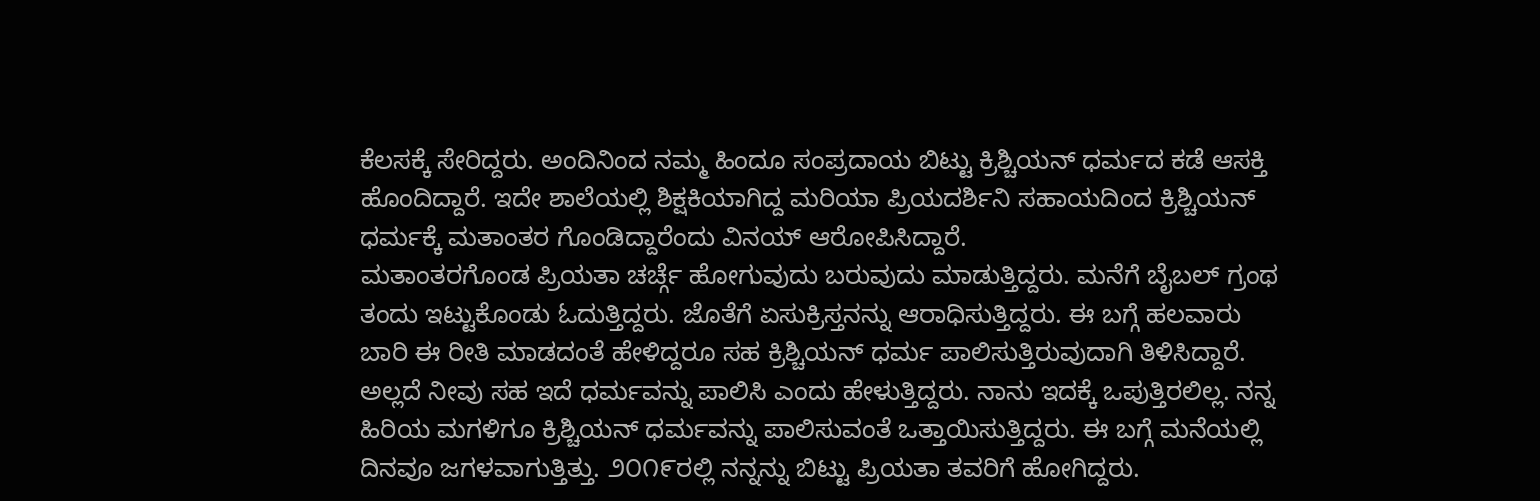ಕೆಲಸಕ್ಕೆ ಸೇರಿದ್ದರು. ಅಂದಿನಿಂದ ನಮ್ಮ ಹಿಂದೂ ಸಂಪ್ರದಾಯ ಬಿಟ್ಟು ಕ್ರಿಶ್ಚಿಯನ್ ಧರ್ಮದ ಕಡೆ ಆಸಕ್ತಿ ಹೊಂದಿದ್ದಾರೆ. ಇದೇ ಶಾಲೆಯಲ್ಲಿ ಶಿಕ್ಷಕಿಯಾಗಿದ್ದ ಮರಿಯಾ ಪ್ರಿಯದರ್ಶಿನಿ ಸಹಾಯದಿಂದ ಕ್ರಿಶ್ಚಿಯನ್ ಧರ್ಮಕ್ಕೆ ಮತಾಂತರ ಗೊಂಡಿದ್ದಾರೆಂದು ವಿನಯ್ ಆರೋಪಿಸಿದ್ದಾರೆ.
ಮತಾಂತರಗೊಂಡ ಪ್ರಿಯತಾ ಚರ್ಚ್ಗೆ ಹೋಗುವುದು ಬರುವುದು ಮಾಡುತ್ತಿದ್ದರು. ಮನೆಗೆ ಬೈಬಲ್ ಗ್ರಂಥ ತಂದು ಇಟ್ಟುಕೊಂಡು ಓದುತ್ತಿದ್ದರು. ಜೊತೆಗೆ ಏಸುಕ್ರಿಸ್ತನನ್ನು ಆರಾಧಿಸುತ್ತಿದ್ದರು. ಈ ಬಗ್ಗೆ ಹಲವಾರು ಬಾರಿ ಈ ರೀತಿ ಮಾಡದಂತೆ ಹೇಳಿದ್ದರೂ ಸಹ ಕ್ರಿಶ್ಚಿಯನ್ ಧರ್ಮ ಪಾಲಿಸುತ್ತಿರುವುದಾಗಿ ತಿಳಿಸಿದ್ದಾರೆ. ಅಲ್ಲದೆ ನೀವು ಸಹ ಇದೆ ಧರ್ಮವನ್ನು ಪಾಲಿಸಿ ಎಂದು ಹೇಳುತ್ತಿದ್ದರು. ನಾನು ಇದಕ್ಕೆ ಒಪುತ್ತಿರಲಿಲ್ಲ. ನನ್ನ ಹಿರಿಯ ಮಗಳಿಗೂ ಕ್ರಿಶ್ಚಿಯನ್ ಧರ್ಮವನ್ನು ಪಾಲಿಸುವಂತೆ ಒತ್ತಾಯಿಸುತ್ತಿದ್ದರು. ಈ ಬಗ್ಗೆ ಮನೆಯಲ್ಲಿ ದಿನವೂ ಜಗಳವಾಗುತ್ತಿತ್ತು. ೨೦೧೯ರಲ್ಲಿ ನನ್ನನ್ನು ಬಿಟ್ಟು ಪ್ರಿಯತಾ ತವರಿಗೆ ಹೋಗಿದ್ದರು.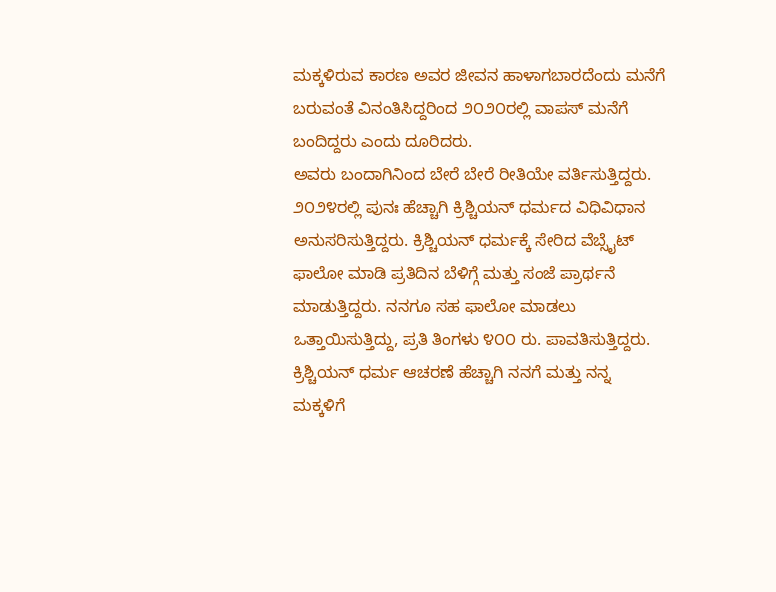ಮಕ್ಕಳಿರುವ ಕಾರಣ ಅವರ ಜೀವನ ಹಾಳಾಗಬಾರದೆಂದು ಮನೆಗೆ ಬರುವಂತೆ ವಿನಂತಿಸಿದ್ದರಿಂದ ೨೦೨೦ರಲ್ಲಿ ವಾಪಸ್ ಮನೆಗೆ ಬಂದಿದ್ದರು ಎಂದು ದೂರಿದರು.
ಅವರು ಬಂದಾಗಿನಿಂದ ಬೇರೆ ಬೇರೆ ರೀತಿಯೇ ವರ್ತಿಸುತ್ತಿದ್ದರು. ೨೦೨೪ರಲ್ಲಿ ಪುನಃ ಹೆಚ್ಚಾಗಿ ಕ್ರಿಶ್ಚಿಯನ್ ಧರ್ಮದ ವಿಧಿವಿಧಾನ ಅನುಸರಿಸುತ್ತಿದ್ದರು. ಕ್ರಿಶ್ಚಿಯನ್ ಧರ್ಮಕ್ಕೆ ಸೇರಿದ ವೆಬ್ಸೈಟ್ ಫಾಲೋ ಮಾಡಿ ಪ್ರತಿದಿನ ಬೆಳಿಗ್ಗೆ ಮತ್ತು ಸಂಜೆ ಪ್ರಾರ್ಥನೆ ಮಾಡುತ್ತಿದ್ದರು. ನನಗೂ ಸಹ ಫಾಲೋ ಮಾಡಲು ಒತ್ತಾಯಿಸುತ್ತಿದ್ದು, ಪ್ರತಿ ತಿಂಗಳು ೪೦೦ ರು. ಪಾವತಿಸುತ್ತಿದ್ದರು. ಕ್ರಿಶ್ಚಿಯನ್ ಧರ್ಮ ಆಚರಣೆ ಹೆಚ್ಚಾಗಿ ನನಗೆ ಮತ್ತು ನನ್ನ ಮಕ್ಕಳಿಗೆ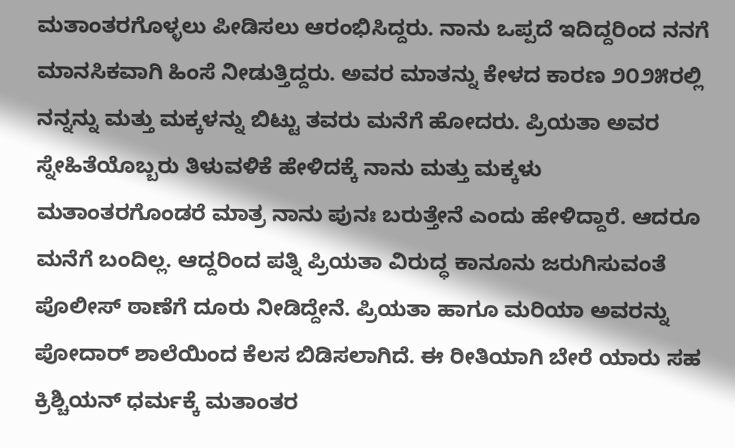ಮತಾಂತರಗೊಳ್ಳಲು ಪೀಡಿಸಲು ಆರಂಭಿಸಿದ್ದರು. ನಾನು ಒಪ್ಪದೆ ಇದಿದ್ದರಿಂದ ನನಗೆ ಮಾನಸಿಕವಾಗಿ ಹಿಂಸೆ ನೀಡುತ್ತಿದ್ದರು. ಅವರ ಮಾತನ್ನು ಕೇಳದ ಕಾರಣ ೨೦೨೫ರಲ್ಲಿ ನನ್ನನ್ನು ಮತ್ತು ಮಕ್ಕಳನ್ನು ಬಿಟ್ಟು ತವರು ಮನೆಗೆ ಹೋದರು. ಪ್ರಿಯತಾ ಅವರ ಸ್ನೇಹಿತೆಯೊಬ್ಬರು ತಿಳುವಳಿಕೆ ಹೇಳಿದಕ್ಕೆ ನಾನು ಮತ್ತು ಮಕ್ಕಳು ಮತಾಂತರಗೊಂಡರೆ ಮಾತ್ರ ನಾನು ಪುನಃ ಬರುತ್ತೇನೆ ಎಂದು ಹೇಳಿದ್ದಾರೆ. ಆದರೂ ಮನೆಗೆ ಬಂದಿಲ್ಲ. ಆದ್ದರಿಂದ ಪತ್ನಿ ಪ್ರಿಯತಾ ವಿರುದ್ಧ ಕಾನೂನು ಜರುಗಿಸುವಂತೆ ಪೊಲೀಸ್ ಠಾಣೆಗೆ ದೂರು ನೀಡಿದ್ದೇನೆ. ಪ್ರಿಯತಾ ಹಾಗೂ ಮರಿಯಾ ಅವರನ್ನು ಪೋದಾರ್ ಶಾಲೆಯಿಂದ ಕೆಲಸ ಬಿಡಿಸಲಾಗಿದೆ. ಈ ರೀತಿಯಾಗಿ ಬೇರೆ ಯಾರು ಸಹ ಕ್ರಿಶ್ಚಿಯನ್ ಧರ್ಮಕ್ಕೆ ಮತಾಂತರ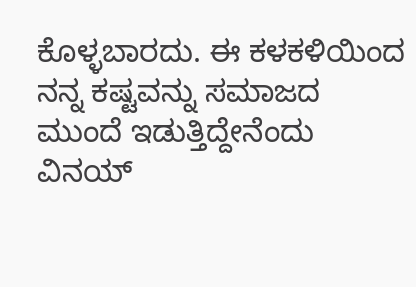ಕೊಳ್ಳಬಾರದು. ಈ ಕಳಕಳಿಯಿಂದ ನನ್ನ ಕಷ್ಟವನ್ನು ಸಮಾಜದ ಮುಂದೆ ಇಡುತ್ತಿದ್ದೇನೆಂದು ವಿನಯ್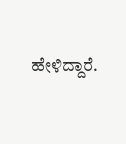ಹೇಳಿದ್ದಾರೆ.